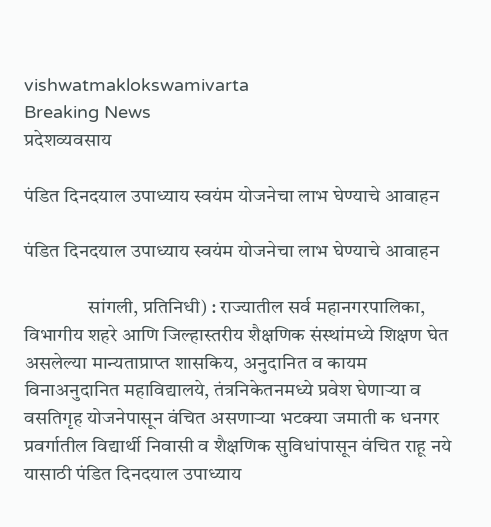vishwatmaklokswamivarta
Breaking News
प्रदेशव्यवसाय

पंडित दिनदयाल उपाध्याय स्वयंम योजनेचा लाभ घेण्याचे आवाहन

पंडित दिनदयाल उपाध्याय स्वयंम योजनेचा लाभ घेण्याचे आवाहन

                सांगली, प्रतिनिधी) : राज्यातील सर्व महानगरपालिका, विभागीय शहरे आणि जिल्हास्तरीय शैक्षणिक संस्थांमध्ये शिक्षण घेत असलेल्या मान्यताप्राप्त शासकिय, अनुदानित व कायम विनाअनुदानित महाविद्यालये, तंत्रनिकेतनमध्ये प्रवेश घेणाऱ्या व वसतिगृह योजनेपासून वंचित असणाऱ्या भटक्या जमाती क धनगर प्रवर्गातील विद्यार्थी निवासी व शैक्षणिक सुविधांपासून वंचित राहू नये यासाठी पंडित दिनदयाल उपाध्याय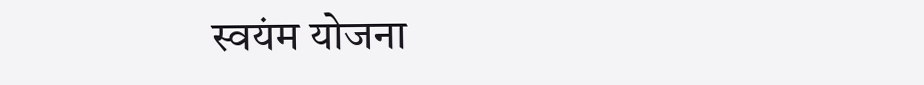स्वयंम योजना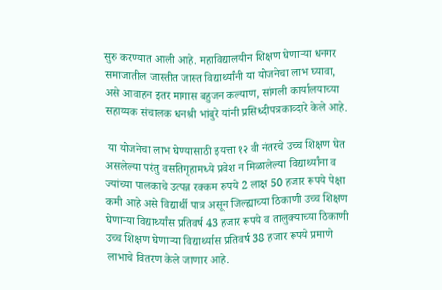सुरु करण्यात आली आहे. महाविद्यालयीन शिक्षण घेणाऱ्या धनगर समाजातील जास्तीत जास्त विद्यार्थ्यांनी या योजनेचा लाभ घ्यावा, असे आवाहन इतर मागास बहुजन कल्याण, सांगली कार्यालयाच्या सहाय्यक संचालक धनश्री भांबुरे यांनी प्रसिध्दीपत्रकाव्दारे केले आहे.

 या योजनेचा लाभ घेण्यासाठी इयत्ता १२ वी नंतरचे उच्च शिक्षण घेत असलेल्या परंतु वसतिगृहामध्ये प्रवेश न मिळालेल्या विद्यार्थ्यांना व ज्यांच्या पालकाचे उत्पन्न रक्कम रुपये 2 लाक्ष 50 हजार रूपये पेक्षा कमी आहे असे विद्यार्थी पात्र असून जिल्ह्याच्या ठिकाणी उच्च शिक्षण घेणाऱ्या विद्यार्थ्यांस प्रतिवर्ष 43 हजार रूपये व तालुक्याच्या ठिकाणी उच्च शिक्षण घेणाऱ्या विद्यार्थ्यास प्रतिवर्ष 38 हजार रूपये प्रमाणे लाभाचे वितरण केले जाणार आहे.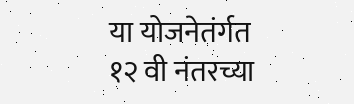या योजनेतंर्गत १२ वी नंतरच्या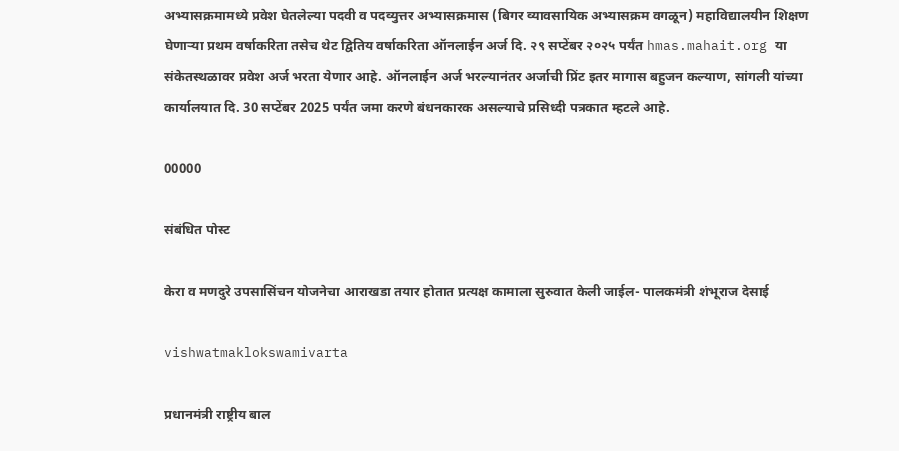अभ्यासक्रमामध्ये प्रवेश घेतलेल्या पदवी व पदव्युत्तर अभ्यासक्रमास (बिगर व्यावसायिक अभ्यासक्रम वगळून) महाविद्यालयीन शिक्षण घेणाऱ्या प्रथम वर्षाकरिता तसेच थेट द्वितिय वर्षाकरिता ऑनलाईन अर्ज दि. २९ सप्टेंबर २०२५ पर्यंत hmas.mahait.org या संकेतस्थळावर प्रवेश अर्ज भरता येणार आहे. ऑनलाईन अर्ज भरल्यानंतर अर्जाची प्रिंट इतर मागास बहुजन कल्याण, सांगली यांच्या कार्यालयात दि. 30 सप्टेंबर 2025 पर्यंत जमा करणे बंधनकारक असल्याचे प्रसिध्दी पत्रकात म्हटले आहे.

00000

संबंधित पोस्ट

केरा व मणदुरे उपसासिंचन योजनेचा आराखडा तयार होतात प्रत्यक्ष कामाला सुरुवात केली जाईल- पालकमंत्री शंभूराज देसाई

vishwatmaklokswamivarta

प्रधानमंत्री राष्ट्रीय बाल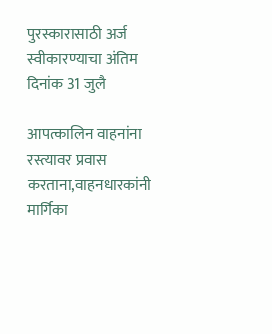पुरस्कारासाठी अर्ज स्वीकारण्याचा अंतिम दिनांक 31 जुलै

आपत्कालिन वाहनांना रस्त्यावर प्रवास करताना,वाहनधारकांनी मार्गिका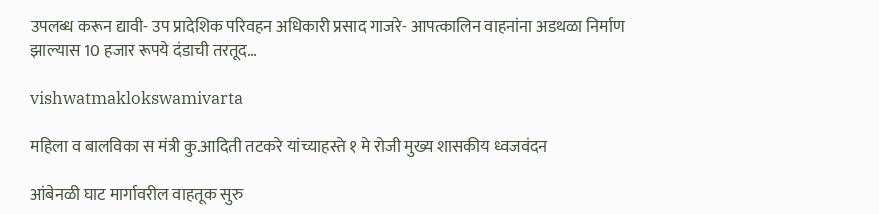उपलब्ध करून द्यावी- उप प्रादेशिक परिवहन अधिकारी प्रसाद गाजरे- आपत्कालिन वाहनांना अडथळा निर्माण झाल्यास 10 हजार रूपये दंडाची तरतूद…

vishwatmaklokswamivarta

महिला व बालविका स मंत्री कु.आदिती तटकरे यांच्याहस्ते १ मे रोजी मुख्य शासकीय ध्वजवंदन

आंबेनळी घाट मार्गावरील वाहतूक सुरु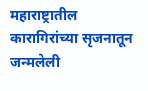महाराष्ट्रातील कारागिरांच्या सृजनातून जन्मलेली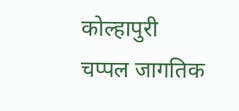कोल्हापुरी चप्पल जागतिक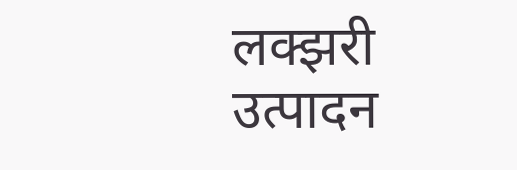लक्झरी उत्पादन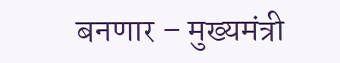बनणार – मुख्यमंत्री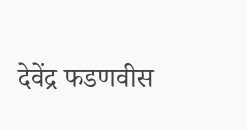देवेंद्र फडणवीस